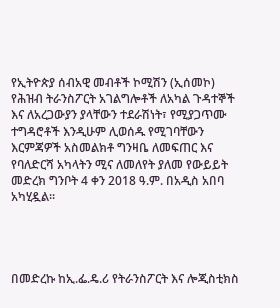የኢትዮጵያ ሰብአዊ መብቶች ኮሚሽን (ኢሰመኮ) የሕዝብ ትራንስፖርት አገልግሎቶች ለአካል ጉዳተኞች እና ለአረጋውያን ያላቸውን ተደራሽነት፣ የሚያጋጥሙ ተግዳሮቶች እንዲሁም ሊወሰዱ የሚገባቸውን እርምጃዎች አስመልክቶ ግንዛቤ ለመፍጠር እና የባለድርሻ አካላትን ሚና ለመለየት ያለመ የውይይት መድረክ ግንቦት 4 ቀን 2018 ዓ.ም. በአዲስ አበባ አካሂዷል።




በመድረኩ ከኢ.ፌ.ዴ.ሪ የትራንስፖርት እና ሎጂስቲክስ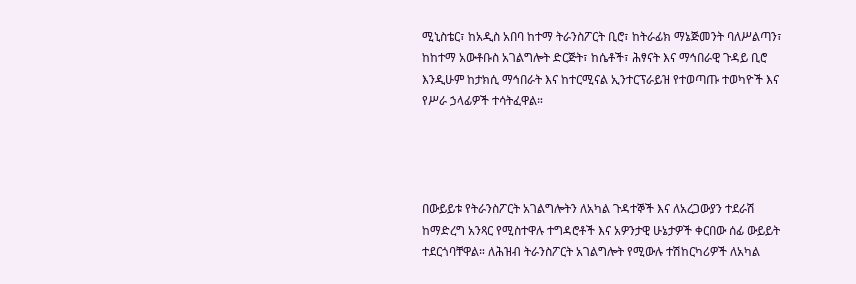ሚኒስቴር፣ ከአዲስ አበባ ከተማ ትራንስፖርት ቢሮ፣ ከትራፊክ ማኔጅመንት ባለሥልጣን፣ ከከተማ አውቶቡስ አገልግሎት ድርጅት፣ ከሴቶች፣ ሕፃናት እና ማኅበራዊ ጉዳይ ቢሮ እንዲሁም ከታክሲ ማኅበራት እና ከተርሚናል ኢንተርፕራይዝ የተወጣጡ ተወካዮች እና የሥራ ኃላፊዎች ተሳትፈዋል።




በውይይቱ የትራንስፖርት አገልግሎትን ለአካል ጉዳተኞች እና ለአረጋውያን ተደራሽ ከማድረግ አንጻር የሚስተዋሉ ተግዳሮቶች እና አዎንታዊ ሁኔታዎች ቀርበው ሰፊ ውይይት ተደርጎባቸዋል። ለሕዝብ ትራንስፖርት አገልግሎት የሚውሉ ተሽከርካሪዎች ለአካል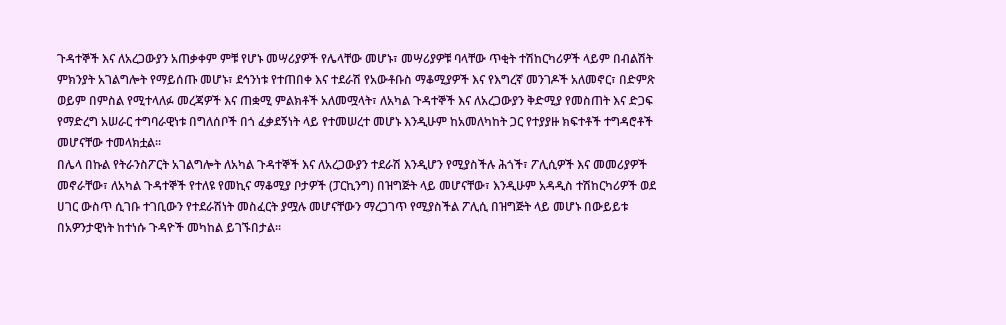ጉዳተኞች እና ለአረጋውያን አጠቃቀም ምቹ የሆኑ መሣሪያዎች የሌላቸው መሆኑ፣ መሣሪያዎቹ ባላቸው ጥቂት ተሽከርካሪዎች ላይም በብልሽት ምክንያት አገልግሎት የማይሰጡ መሆኑ፣ ደኅንነቱ የተጠበቀ እና ተደራሽ የአውቶቡስ ማቆሚያዎች እና የእግረኛ መንገዶች አለመኖር፣ በድምጽ ወይም በምስል የሚተላለፉ መረጃዎች እና ጠቋሚ ምልክቶች አለመሟላት፣ ለአካል ጉዳተኞች እና ለአረጋውያን ቅድሚያ የመስጠት እና ድጋፍ የማድረግ አሠራር ተግባራዊነቱ በግለሰቦች በጎ ፈቃደኝነት ላይ የተመሠረተ መሆኑ እንዲሁም ከአመለካከት ጋር የተያያዙ ክፍተቶች ተግዳሮቶች መሆናቸው ተመላክቷል።
በሌላ በኩል የትራንስፖርት አገልግሎት ለአካል ጉዳተኞች እና ለአረጋውያን ተደራሽ እንዲሆን የሚያስችሉ ሕጎች፣ ፖሊሲዎች እና መመሪያዎች መኖራቸው፣ ለአካል ጉዳተኞች የተለዩ የመኪና ማቆሚያ ቦታዎች (ፓርኪንግ) በዝግጅት ላይ መሆናቸው፣ እንዲሁም አዳዲስ ተሽከርካሪዎች ወደ ሀገር ውስጥ ሲገቡ ተገቢውን የተደራሽነት መስፈርት ያሟሉ መሆናቸውን ማረጋገጥ የሚያስችል ፖሊሲ በዝግጅት ላይ መሆኑ በውይይቱ በአዎንታዊነት ከተነሱ ጉዳዮች መካከል ይገኙበታል።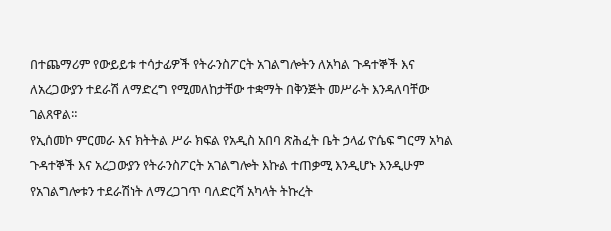በተጨማሪም የውይይቱ ተሳታፊዎች የትራንስፖርት አገልግሎትን ለአካል ጉዳተኞች እና ለአረጋውያን ተደራሽ ለማድረግ የሚመለከታቸው ተቋማት በቅንጅት መሥራት እንዳለባቸው ገልጸዋል።
የኢሰመኮ ምርመራ እና ክትትል ሥራ ክፍል የአዲስ አበባ ጽሕፈት ቤት ኃላፊ ዮሴፍ ግርማ አካል ጉዳተኞች እና አረጋውያን የትራንስፖርት አገልግሎት እኩል ተጠቃሚ እንዲሆኑ እንዲሁም የአገልግሎቱን ተደራሽነት ለማረጋገጥ ባለድርሻ አካላት ትኩረት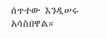ሰጥተው እንዲሠሩ አሳስበዋል።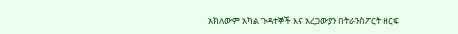አክለውም አካል ጉዳተኞች እና አረጋውያን በትራንስፖርት ዘርፍ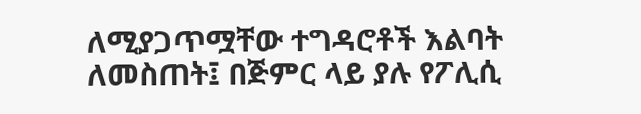ለሚያጋጥሟቸው ተግዳሮቶች እልባት ለመስጠት፤ በጅምር ላይ ያሉ የፖሊሲ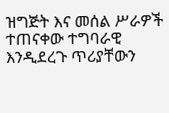ዝግጅት እና መሰል ሥራዎች ተጠናቀው ተግባራዊ እንዲደረጉ ጥሪያቸውን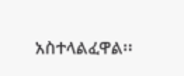አስተላልፈዋል፡፡